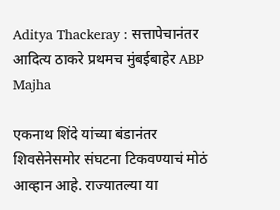Aditya Thackeray : सत्तापेचानंतर आदित्य ठाकरे प्रथमच मुंबईबाहेर ABP Majha

एकनाथ शिंदे यांच्या बंडानंतर शिवसेनेसमोर संघटना टिकवण्याचं मोठं आव्हान आहे. राज्यातल्या या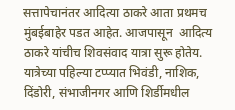सत्तापेचानंतर आदित्या ठाकरे आता प्रथमच मुंबईबाहेर पडत आहेत. आजपासून  आदित्य ठाकरे यांचीच शिवसंवाद यात्रा सुरू होतेय. यात्रेच्या पहिल्या टप्प्यात भिवंडी, नाशिक, दिंडोरी, संभाजीनगर आणि शिर्डीमधील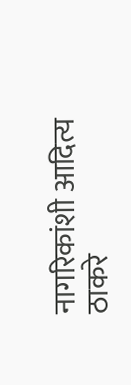नागरिकांशी आदित्य ठाकरे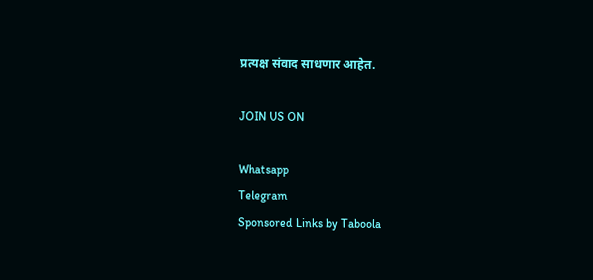प्रत्यक्ष संवाद साधणार आहेत.

JOIN US ON

Whatsapp
Telegram
Sponsored Links by Taboola